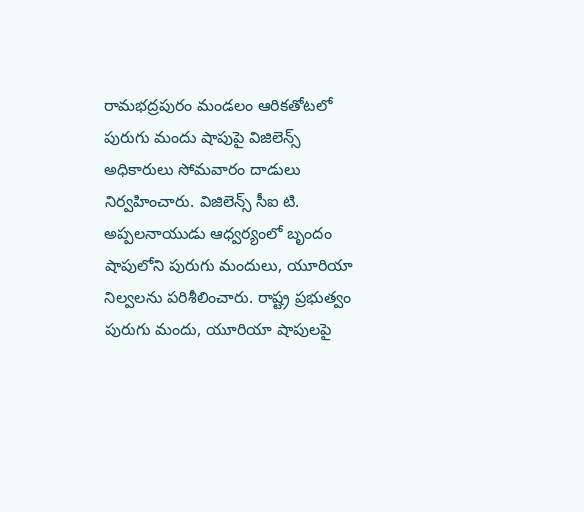రామభద్రపురం మండలం ఆరికతోటలో పురుగు మందు షాపుపై విజిలెన్స్ అధికారులు సోమవారం దాడులు నిర్వహించారు. విజిలెన్స్ సీఐ టి. అప్పలనాయుడు ఆధ్వర్యంలో బృందం షాపులోని పురుగు మందులు, యూరియా నిల్వలను పరిశీలించారు. రాష్ట్ర ప్రభుత్వం పురుగు మందు, యూరియా షాపులపై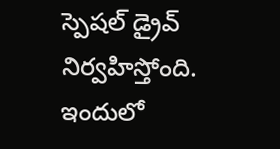స్పెషల్ డ్రైవ్ నిర్వహిస్తోంది. ఇందులో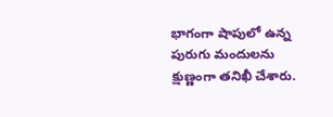భాగంగా షాపులో ఉన్న పురుగు మందులను క్షుణ్ణంగా తనిఖీ చేశారు.